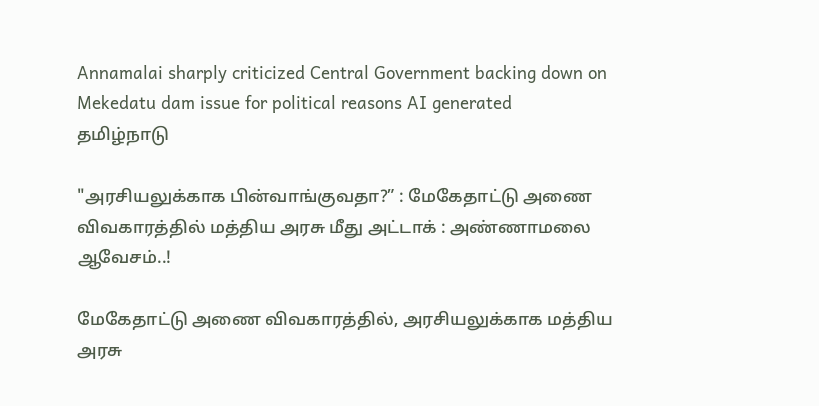Annamalai sharply criticized Central Government backing down on Mekedatu dam issue for political reasons AI generated
தமிழ்நாடு

"அரசியலுக்காக பின்வாங்குவதா?” : மேகேதாட்டு அணை விவகாரத்தில் மத்திய அரசு மீது அட்டாக் : அண்ணாமலை ஆவேசம்..!

மேகேதாட்டு அணை விவகாரத்தில், அரசியலுக்காக மத்திய அரசு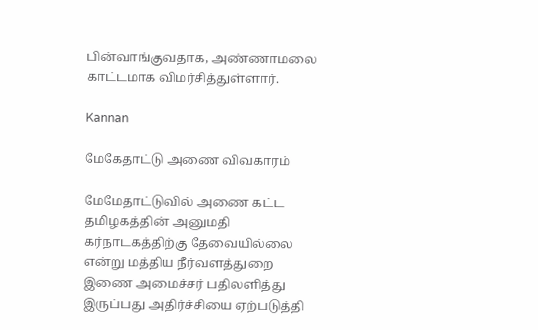பின்வாங்குவதாக, அண்ணாமலை காட்டமாக விமர்சித்துள்ளார்.

Kannan

மேகேதாட்டு அணை விவகாரம்

மேமேதாட்டுவில் அணை கட்ட தமிழகத்தின் அனுமதி கர்நாடகத்திற்கு தேவையில்லை என்று மத்திய நீர்வளத்துறை இணை அமைச்சர் பதிலளித்து இருப்பது அதிர்ச்சியை ஏற்படுத்தி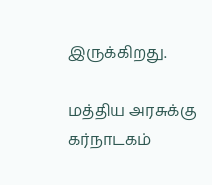இருக்கிறது.

மத்திய அரசுக்கு கர்நாடகம்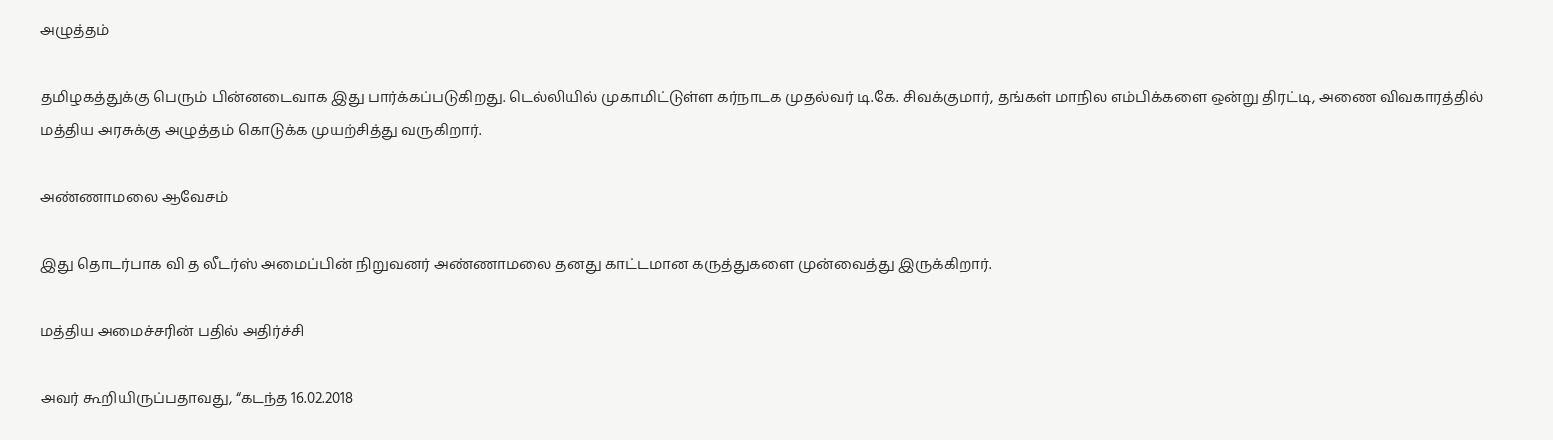அழுத்தம்

தமிழகத்துக்கு பெரும் பின்னடைவாக இது பார்க்கப்படுகிறது. டெல்லியில் முகாமிட்டுள்ள கர்நாடக முதல்வர் டி.கே. சிவக்குமார், தங்கள் மாநில எம்பிக்களை ஒன்று திரட்டி, அணை விவகாரத்தில் மத்திய அரசுக்கு அழுத்தம் கொடுக்க முயற்சித்து வருகிறார்.

அண்ணாமலை ஆவேசம்

இது தொடர்பாக வி த லீடர்ஸ் அமைப்பின் நிறுவனர் அண்ணாமலை தனது காட்டமான கருத்துகளை முன்வைத்து இருக்கிறார்.

மத்திய அமைச்சரின் பதில் அதிர்ச்சி

அவர் கூறியிருப்பதாவது, “கடந்த 16.02.2018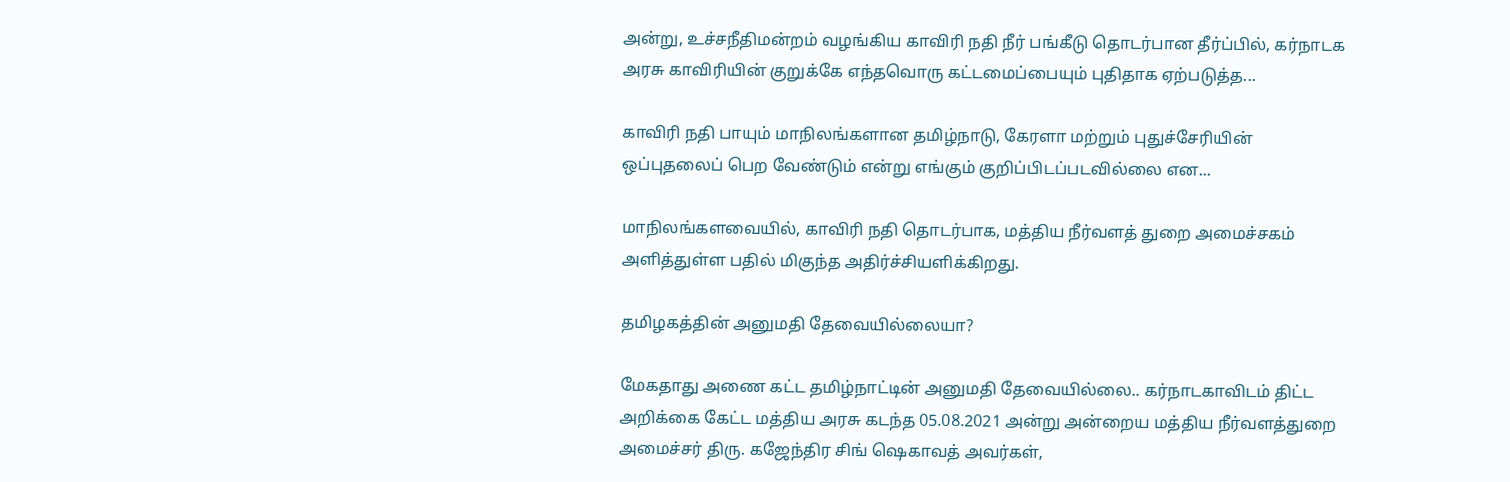அன்று, உச்சநீதிமன்றம் வழங்கிய காவிரி நதி நீர் பங்கீடு தொடர்பான தீர்ப்பில், கர்நாடக அரசு காவிரியின் குறுக்கே எந்தவொரு கட்டமைப்பையும் புதிதாக ஏற்படுத்த...

காவிரி நதி பாயும் மாநிலங்களான தமிழ்நாடு, கேரளா மற்றும் புதுச்சேரியின் ஒப்புதலைப் பெற வேண்டும் என்று எங்கும் குறிப்பிடப்படவில்லை என...

மாநிலங்களவையில், காவிரி நதி தொடர்பாக, மத்திய நீர்வளத் துறை அமைச்சகம் அளித்துள்ள பதில் மிகுந்த அதிர்ச்சியளிக்கிறது.

தமிழகத்தின் அனுமதி தேவையில்லையா?

மேகதாது அணை கட்ட தமிழ்நாட்டின் அனுமதி தேவையில்லை.. கர்நாடகாவிடம் திட்ட அறிக்கை கேட்ட மத்திய அரசு கடந்த 05.08.2021 அன்று அன்றைய மத்திய நீர்வளத்துறை அமைச்சர் திரு. கஜேந்திர சிங் ஷெகாவத் அவர்கள்,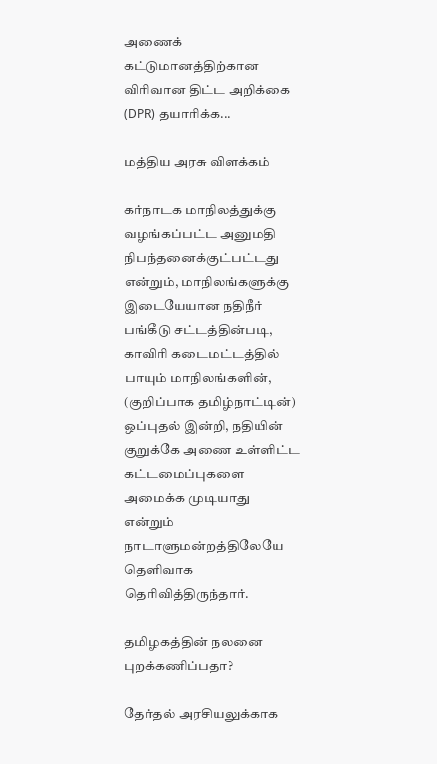அணைக் கட்டுமானத்திற்கான விரிவான திட்ட அறிக்கை (DPR) தயாரிக்க...

மத்திய அரசு விளக்கம்

கர்நாடக மாநிலத்துக்கு வழங்கப்பட்ட அனுமதி நிபந்தனைக்குட்பட்டது என்றும், மாநிலங்களுக்கு இடையேயான நதிநீர் பங்கீடு சட்டத்தின்படி, காவிரி கடைமட்டத்தில் பாயும் மாநிலங்களின், (குறிப்பாக தமிழ்நாட்டின்) ஒப்புதல் இன்றி, நதியின் குறுக்கே அணை உள்ளிட்ட கட்டமைப்புகளை அமைக்க முடியாது என்றும் நாடாளுமன்றத்திலேயே தெளிவாக தெரிவித்திருந்தார்.

தமிழகத்தின் நலனை புறக்கணிப்பதா?

தேர்தல் அரசியலுக்காக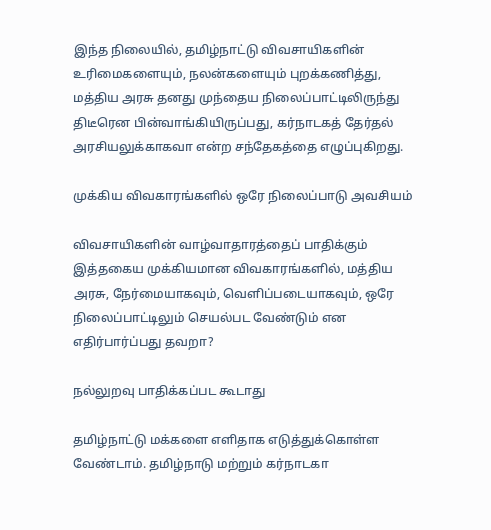இந்த நிலையில், தமிழ்நாட்டு விவசாயிகளின் உரிமைகளையும், நலன்களையும் புறக்கணித்து, மத்திய அரசு தனது முந்தைய நிலைப்பாட்டிலிருந்து திடீரென பின்வாங்கியிருப்பது, கர்நாடகத் தேர்தல் அரசியலுக்காகவா என்ற சந்தேகத்தை எழுப்புகிறது.

முக்கிய விவகாரங்களில் ஒரே நிலைப்பாடு அவசியம்

விவசாயிகளின் வாழ்வாதாரத்தைப் பாதிக்கும் இத்தகைய முக்கியமான விவகாரங்களில், மத்திய அரசு, நேர்மையாகவும், வெளிப்படையாகவும், ஒரே நிலைப்பாட்டிலும் செயல்பட வேண்டும் என எதிர்பார்ப்பது தவறா?

நல்லுறவு பாதிக்கப்பட கூடாது

தமிழ்நாட்டு மக்களை எளிதாக எடுத்துக்கொள்ள வேண்டாம். தமிழ்நாடு மற்றும் கர்நாடகா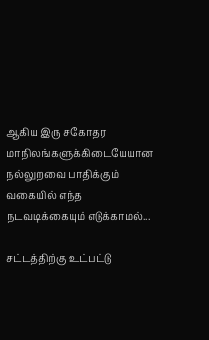ஆகிய இரு சகோதர மாநிலங்களுக்கிடையேயான நல்லுறவை பாதிக்கும் வகையில் எந்த நடவடிக்கையும் எடுக்காமல்...

சட்டத்திற்கு உட்பட்டு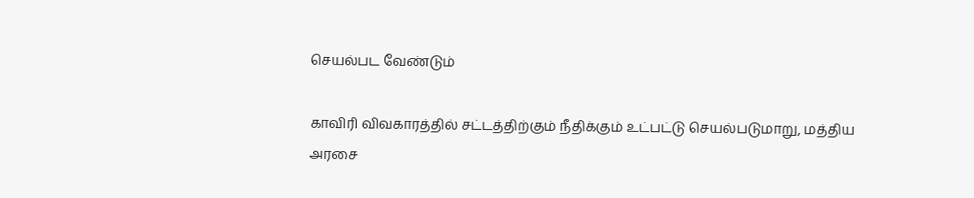செயல்பட வேண்டும்

காவிரி விவகாரத்தில் சட்டத்திற்கும் நீதிக்கும் உட்பட்டு செயல்படுமாறு, மத்திய அரசை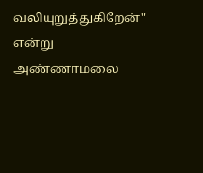வலியுறுத்துகிறேன்" என்று அண்ணாமலை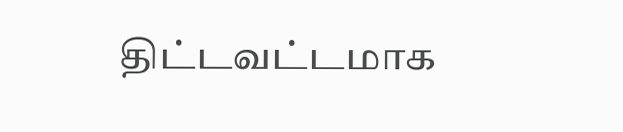திட்டவட்டமாக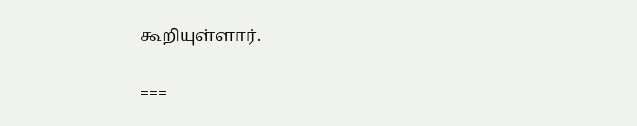கூறியுள்ளார்.

===